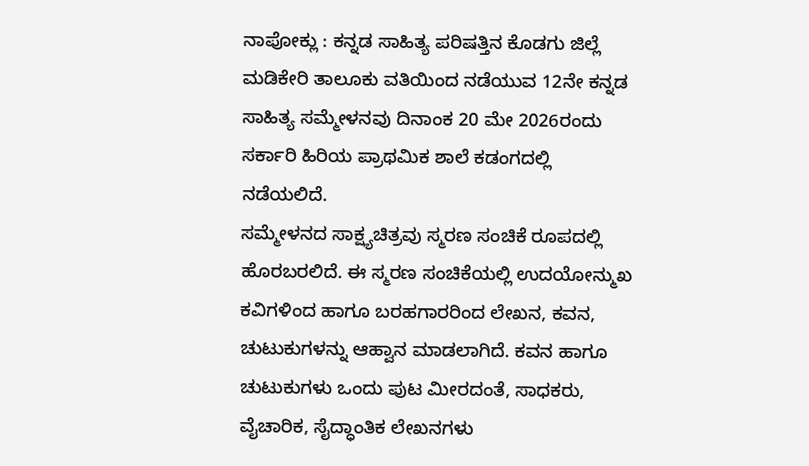ನಾಪೋಕ್ಲು : ಕನ್ನಡ ಸಾಹಿತ್ಯ ಪರಿಷತ್ತಿನ ಕೊಡಗು ಜಿಲ್ಲೆ ಮಡಿಕೇರಿ ತಾಲೂಕು ವತಿಯಿಂದ ನಡೆಯುವ 12ನೇ ಕನ್ನಡ ಸಾಹಿತ್ಯ ಸಮ್ಮೇಳನವು ದಿನಾಂಕ 20 ಮೇ 2026ರಂದು ಸರ್ಕಾರಿ ಹಿರಿಯ ಪ್ರಾಥಮಿಕ ಶಾಲೆ ಕಡಂಗದಲ್ಲಿ ನಡೆಯಲಿದೆ.
ಸಮ್ಮೇಳನದ ಸಾಕ್ಷ್ಯಚಿತ್ರವು ಸ್ಮರಣ ಸಂಚಿಕೆ ರೂಪದಲ್ಲಿ ಹೊರಬರಲಿದೆ. ಈ ಸ್ಮರಣ ಸಂಚಿಕೆಯಲ್ಲಿ ಉದಯೋನ್ಮುಖ ಕವಿಗಳಿಂದ ಹಾಗೂ ಬರಹಗಾರರಿಂದ ಲೇಖನ, ಕವನ, ಚುಟುಕುಗಳನ್ನು ಆಹ್ವಾನ ಮಾಡಲಾಗಿದೆ. ಕವನ ಹಾಗೂ ಚುಟುಕುಗಳು ಒಂದು ಪುಟ ಮೀರದಂತೆ, ಸಾಧಕರು, ವೈಚಾರಿಕ, ಸೈದ್ಧಾಂತಿಕ ಲೇಖನಗಳು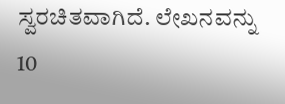ಸ್ವರಚಿತವಾಗಿದೆ. ಲೇಖನವನ್ನು 10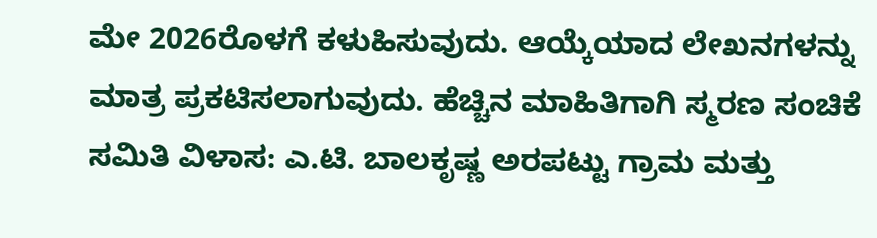ಮೇ 2026ರೊಳಗೆ ಕಳುಹಿಸುವುದು. ಆಯ್ಕೆಯಾದ ಲೇಖನಗಳನ್ನು ಮಾತ್ರ ಪ್ರಕಟಿಸಲಾಗುವುದು. ಹೆಚ್ಚಿನ ಮಾಹಿತಿಗಾಗಿ ಸ್ಮರಣ ಸಂಚಿಕೆ ಸಮಿತಿ ವಿಳಾಸ: ಎ.ಟಿ. ಬಾಲಕೃಷ್ಣ ಅರಪಟ್ಟು ಗ್ರಾಮ ಮತ್ತು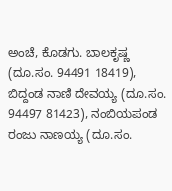ಅಂಚೆ, ಕೊಡಗು. ಬಾಲಕೃಷ್ಣ (ದೂ.ಸಂ. 94491 18419), ಬಿದ್ದಂಡ ನಾಣಿ ದೇವಯ್ಯ (ದೂ.ಸಂ. 94497 81423), ನಂಬಿಯಪಂಡ ರಂಜು ನಾಣಯ್ಯ (ದೂ.ಸಂ.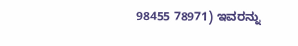98455 78971) ಇವರನ್ನು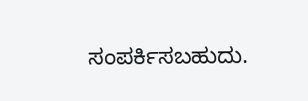ಸಂಪರ್ಕಿಸಬಹುದು.